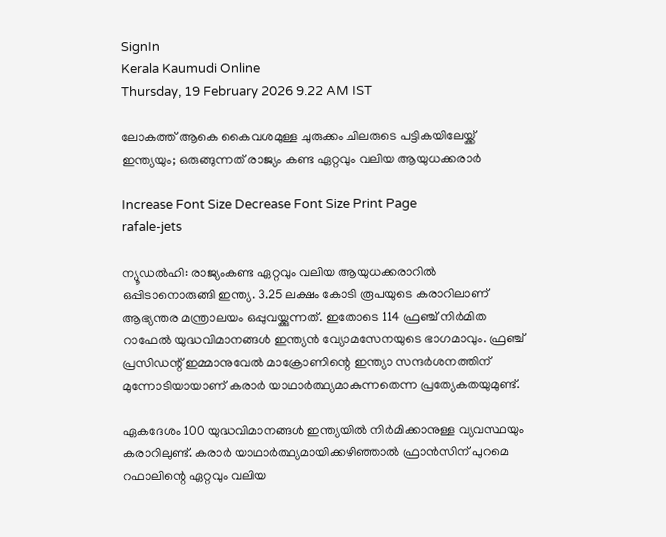SignIn
Kerala Kaumudi Online
Thursday, 19 February 2026 9.22 AM IST

ലോകത്ത് ആകെ കൈവശമുള്ള ചുരുക്കം ചിലരുടെ പട്ടികയിലേയ്ക്ക് ഇന്ത്യയും; ഒരുങ്ങുന്നത് രാജ്യം കണ്ട ഏറ്റവും വലിയ ആയുധക്കരാർ

Increase Font Size Decrease Font Size Print Page
rafale-jets

ന്യൂഡൽഹി: രാജ്യംകണ്ട ഏറ്റവും വലിയ ആയുധക്കരാറിൽ ഒപ്പിടാനൊരുങ്ങി ഇന്ത്യ. 3.25 ലക്ഷം കോടി രൂപയുടെ കരാറിലാണ് ആഭ്യന്തര മന്ത്രാലയം ഒപ്പുവയ്ക്കുന്നത്. ഇതോടെ 114 ഫ്രഞ്ച് നിർമിത റാഫേൽ യുദ്ധവിമാനങ്ങൾ ഇന്ത്യൻ വ്യോമസേനയുടെ ഭാഗമാവും. ഫ്രഞ്ച് പ്രസിഡന്റ് ഇമ്മാനുവേൽ മാക്രോണിന്റെ ഇന്ത്യാ സന്ദർശനത്തിന് മുന്നോടിയായാണ് കരാർ യാഥാർത്ഥ്യമാകുന്നതെന്ന പ്രത്യേകതയുമുണ്ട്.

ഏകദേശം 100 യുദ്ധവിമാനങ്ങൾ ഇന്ത്യയിൽ നിർമിക്കാനുള്ള വ്യവസ്ഥയും കരാറിലുണ്ട്. കരാർ യാഥാർത്ഥ്യമായിക്കഴിഞ്ഞാൽ ഫ്രാൻസിന് പുറമെ റഫാലിന്റെ ഏറ്റവും വലിയ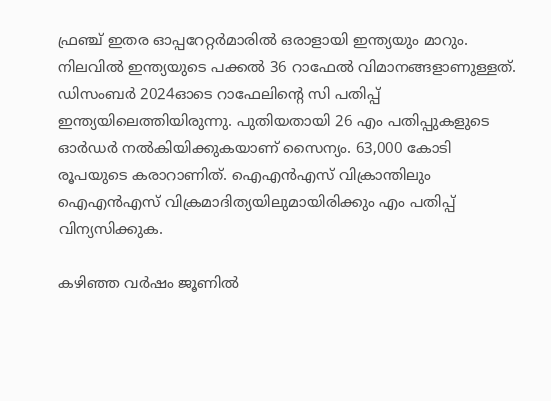ഫ്രഞ്ച് ഇതര ഓപ്പറേറ്റർമാരിൽ ഒരാളായി ഇന്ത്യയും മാറും. നിലവിൽ ഇന്ത്യയുടെ പക്കൽ 36 റാഫേൽ വിമാനങ്ങളാണുള്ളത്. ഡിസംബർ 2024ഓടെ റാഫേലിന്റെ സി പതിപ്പ് ഇന്ത്യയിലെത്തിയിരുന്നു. പുതിയതായി 26 എം പതിപ്പുകളുടെ ഓർഡർ നൽകിയിക്കുകയാണ് സൈന്യം. 63,000 കോടി രൂപയുടെ കരാറാണിത്. ഐഎൻഎസ് വിക്രാന്തിലും ഐഎൻഎസ് വിക്രമാദിത്യയിലുമായിരിക്കും എം പതിപ്പ് വിന്യസിക്കുക.

കഴിഞ്ഞ വർഷം ജൂണിൽ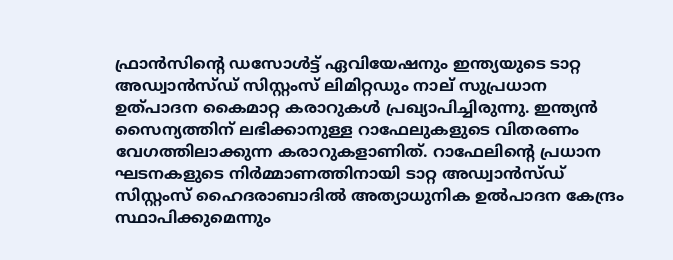ഫ്രാൻസിന്റെ ഡസോൾട്ട് ഏവിയേഷനും ഇന്ത്യയുടെ ടാറ്റ അഡ്വാൻസ്ഡ് സിസ്റ്റംസ് ലിമിറ്റഡും നാല് സുപ്രധാന ഉത്പാദന കൈമാറ്റ കരാറുകൾ പ്രഖ്യാപിച്ചിരുന്നു. ഇന്ത്യൻ സൈന്യത്തിന് ലഭിക്കാനുള്ള റാഫേലുകളുടെ വിതരണം വേഗത്തിലാക്കുന്ന കരാറുകളാണിത്. റാഫേലിന്റെ പ്രധാന ഘടനകളുടെ നിർമ്മാണത്തിനായി ടാറ്റ അഡ്വാൻസ്ഡ് സിസ്റ്റംസ് ഹൈദരാബാദിൽ അത്യാധുനിക ഉൽ‌പാദന കേന്ദ്രം സ്ഥാപിക്കുമെന്നും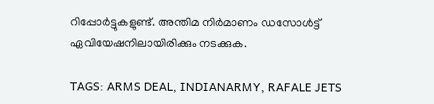റിപ്പോർട്ടുകളുണ്ട്. അന്തിമ നിർമാണം ഡസോൾട്ട് ഏവിയേഷനിലായിരിക്കും നടക്കുക.

TAGS: ARMS DEAL, INDIANARMY, RAFALE JETS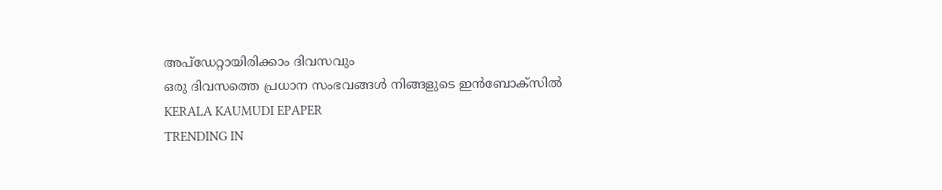അപ്ഡേറ്റായിരിക്കാം ദിവസവും
ഒരു ദിവസത്തെ പ്രധാന സംഭവങ്ങൾ നിങ്ങളുടെ ഇൻബോക്സിൽ
KERALA KAUMUDI EPAPER
TRENDING IN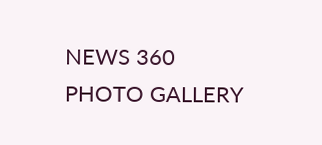NEWS 360
PHOTO GALLERY